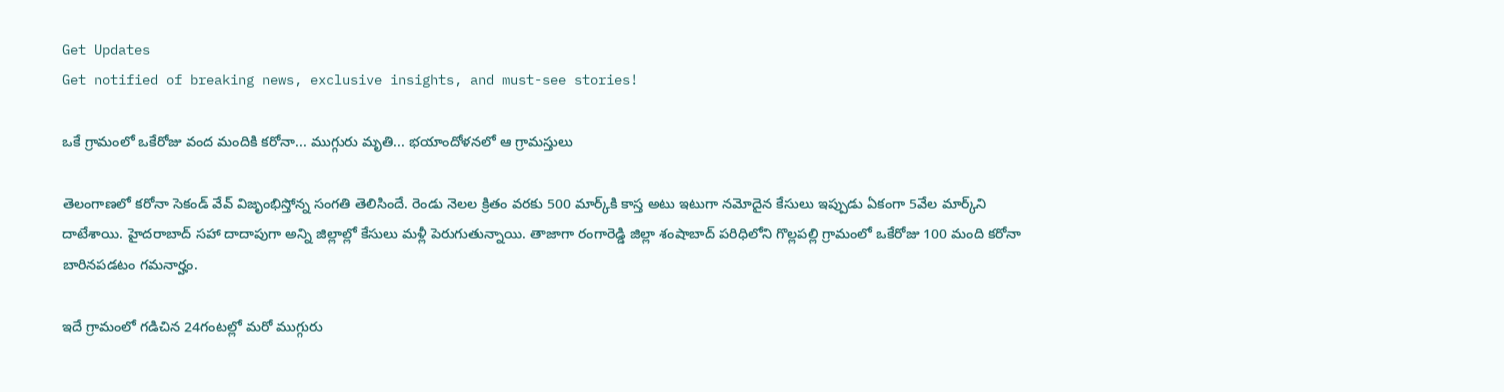Get Updates
Get notified of breaking news, exclusive insights, and must-see stories!

ఒకే గ్రామంలో ఒకేరోజు వంద మందికి కరోనా... ముగ్గురు మృతి... భయాందోళనలో ఆ గ్రామస్తులు

తెలంగాణలో కరోనా సెకండ్ వేవ్ విజృంభిస్తోన్న సంగతి తెలిసిందే. రెండు నెలల క్రితం వరకు 500 మార్క్‌కి కాస్త అటు ఇటుగా నమోదైన కేసులు ఇప్పుడు ఏకంగా 5వేల మార్క్‌ని దాటేశాయి. హైదరాబాద్ సహా దాదాపుగా అన్ని జిల్లాల్లో కేసులు మళ్లీ పెరుగుతున్నాయి. తాజాగా రంగారెడ్డి జిల్లా శంషాబాద్ పరిధిలోని గొల్లపల్లి గ్రామంలో ఒకేరోజు 100 మంది కరోనా బారినపడటం గమనార్హం.

ఇదే గ్రామంలో గడిచిన 24గంటల్లో మరో ముగ్గురు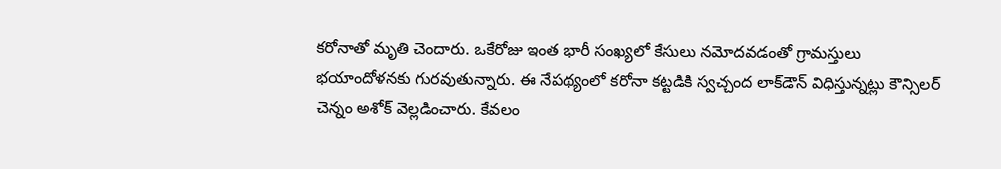కరోనాతో మృతి చెందారు. ఒకేరోజు ఇంత భారీ సంఖ్యలో కేసులు నమోదవడంతో గ్రామస్తులు భయాందోళనకు గురవుతున్నారు. ఈ నేపథ్యంలో కరోనా కట్టడికి స్వచ్చంద లాక్‌డౌన్ విధిస్తున్నట్లు కౌన్సిలర్ చెన్నం అశోక్ వెల్లడించారు. కేవలం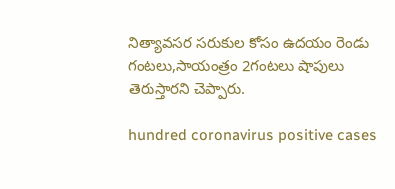నిత్యావసర సరుకుల కోసం ఉదయం రెండు గంటలు,సాయంత్రం 2గంటలు షాపులు తెరుస్తారని చెప్పారు.

hundred coronavirus positive cases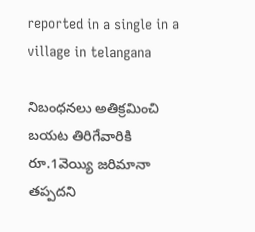reported in a single in a village in telangana

నిబంధనలు అతిక్రమించి బయట తిరిగేవారికి రూ.1వెయ్యి జరిమానా తప్పదని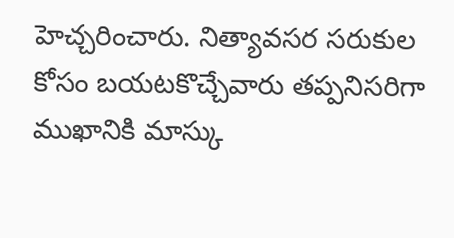హెచ్చరించారు. నిత్యావసర సరుకుల కోసం బయటకొచ్చేవారు తప్పనిసరిగా ముఖానికి మాస్కు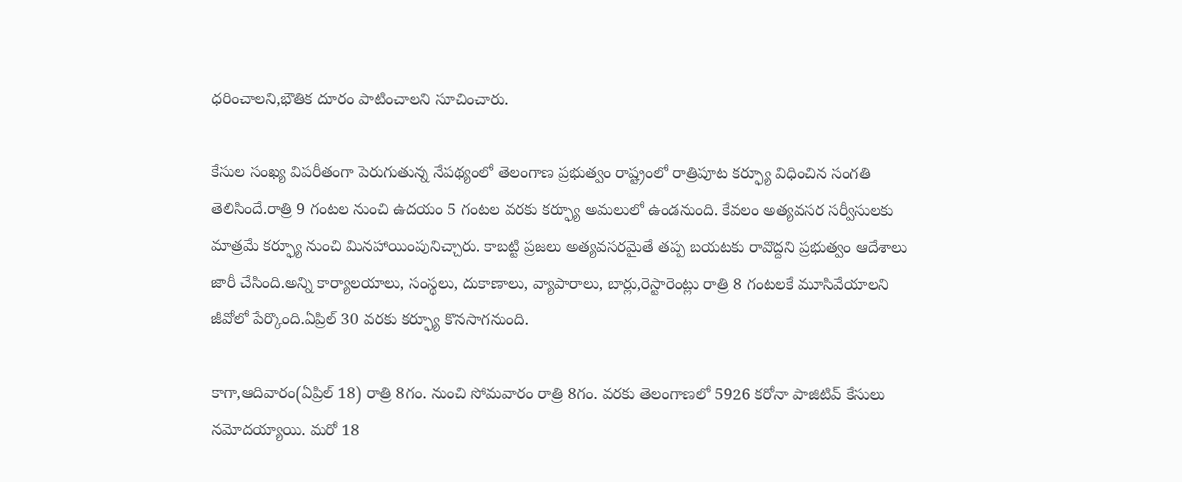ధరించాలని,భౌతిక దూరం పాటించాలని సూచించారు.

కేసుల సంఖ్య విపరీతంగా పెరుగుతున్న నేపథ్యంలో తెలంగాణ ప్రభుత్వం రాష్ట్రంలో రాత్రిపూట కర్ఫ్యూ విధించిన సంగతి తెలిసిందే.రాత్రి 9 గంటల నుంచి ఉదయం 5 గంటల వరకు కర్ఫ్యూ అమలులో ఉండనుంది. కేవలం అత్యవసర సర్వీసులకు మాత్రమే కర్ఫ్యూ నుంచి మినహాయింపునిచ్చారు. కాబట్టి ప్రజలు అత్యవసరమైతే తప్ప బయటకు రావొద్దని ప్రభుత్వం ఆదేశాలు జారీ చేసింది.అన్ని కార్యాలయాలు, సంస్థలు, దుకాణాలు, వ్యాపారాలు, బార్లు,రెస్టారెంట్లు రాత్రి 8 గంటలకే మూసివేయాలని జీవోలో పేర్కొంది.ఏప్రిల్ 30 వరకు కర్ఫ్యూ కొనసాగనుంది.

కాగా,ఆదివారం(ఏప్రిల్ 18) రాత్రి 8గం. నుంచి సోమవారం రాత్రి 8గం. వరకు తెలంగాణలో 5926 కరోనా పాజిటివ్ కేసులు నమోదయ్యాయి. మరో 18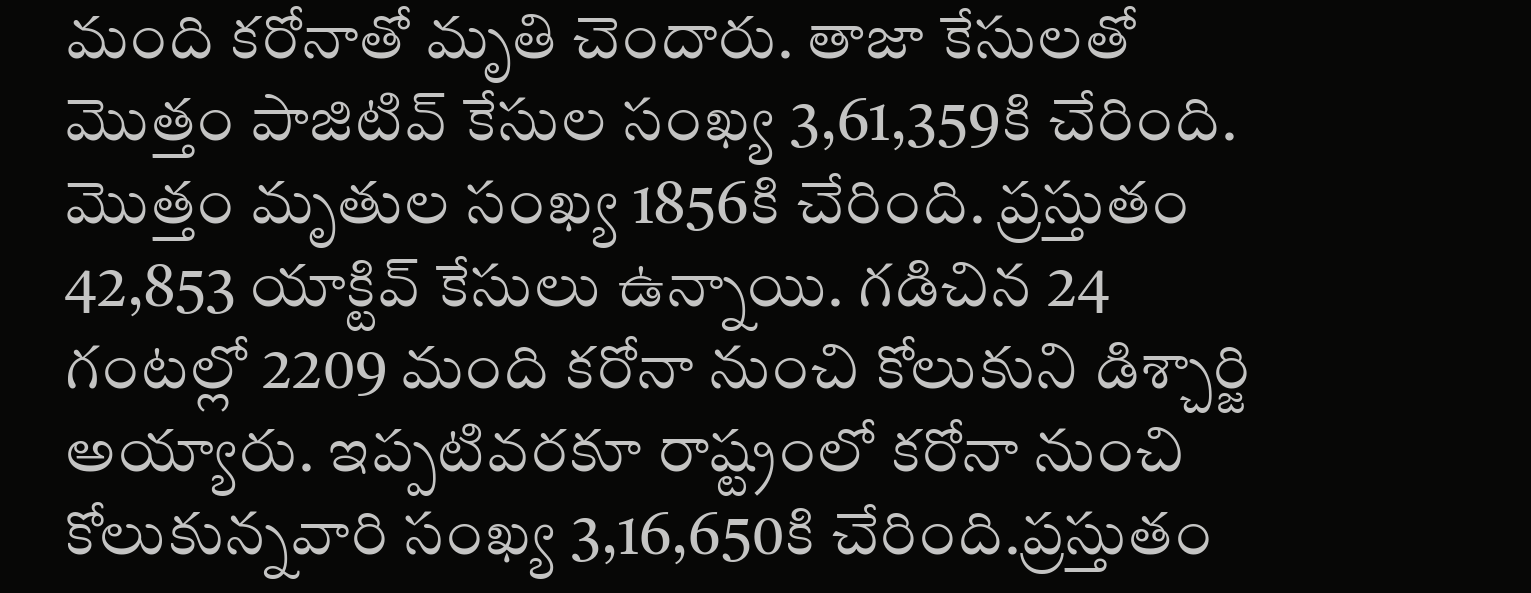మంది కరోనాతో మృతి చెందారు. తాజా కేసులతో మొత్తం పాజిటివ్ కేసుల సంఖ్య 3,61,359కి చేరింది. మొత్తం మృతుల సంఖ్య 1856కి చేరింది. ప్రస్తుతం 42,853 యాక్టివ్ కేసులు ఉన్నాయి. గడిచిన 24 గంటల్లో 2209 మంది కరోనా నుంచి కోలుకుని డిశ్చార్జి అయ్యారు. ఇప్పటివరకూ రాష్ట్రంలో కరోనా నుంచి కోలుకున్నవారి సంఖ్య 3,16,650కి చేరింది.ప్రస్తుతం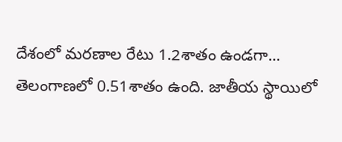దేశంలో మరణాల రేటు 1.2శాతం ఉండగా... తెలంగాణలో 0.51శాతం ఉంది. జాతీయ స్థాయిలో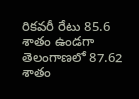రికవరీ రేటు 85.6 శాతం ఉండగా తెలంగాణలో 87.62 శాతం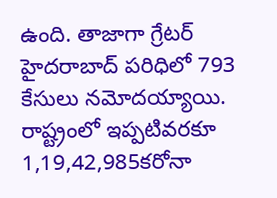ఉంది. తాజాగా గ్రేటర్‌ హైదరాబాద్‌ పరిధిలో 793 కేసులు నమోదయ్యాయి. రాష్ట్రంలో ఇప్పటివరకూ 1,19,42,985కరోనా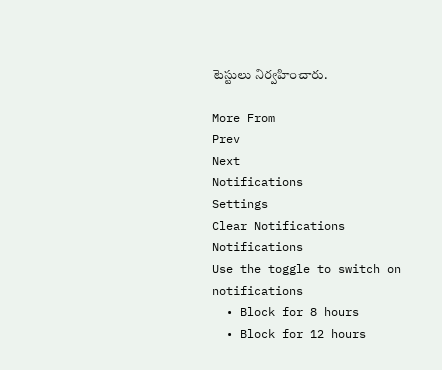టెస్టులు నిర్వహించారు.

More From
Prev
Next
Notifications
Settings
Clear Notifications
Notifications
Use the toggle to switch on notifications
  • Block for 8 hours
  • Block for 12 hours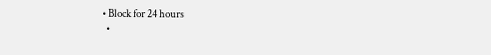• Block for 24 hours
  •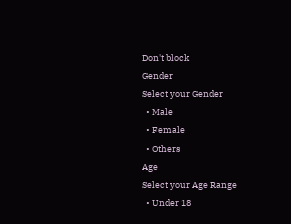Don't block
Gender
Select your Gender
  • Male
  • Female
  • Others
Age
Select your Age Range
  • Under 18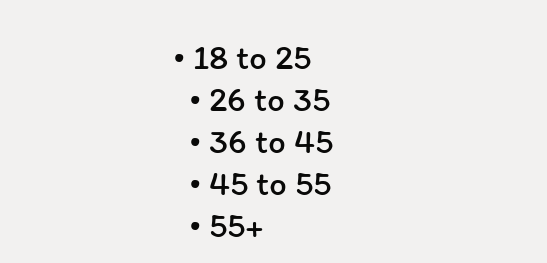• 18 to 25
  • 26 to 35
  • 36 to 45
  • 45 to 55
  • 55+